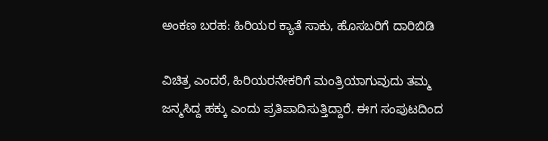ಅಂಕಣ ಬರಹ: ಹಿರಿಯರ ಕ್ಯಾತೆ ಸಾಕು, ಹೊಸಬರಿಗೆ ದಾರಿಬಿಡಿ

ವಿಚಿತ್ರ ಎಂದರೆ, ಹಿರಿಯರನೇಕರಿಗೆ ಮಂತ್ರಿಯಾಗುವುದು ತಮ್ಮ ಜನ್ಮಸಿದ್ದ ಹಕ್ಕು ಎಂದು ಪ್ರತಿಪಾದಿಸುತ್ತಿದ್ದಾರೆ. ಈಗ ಸಂಪುಟದಿಂದ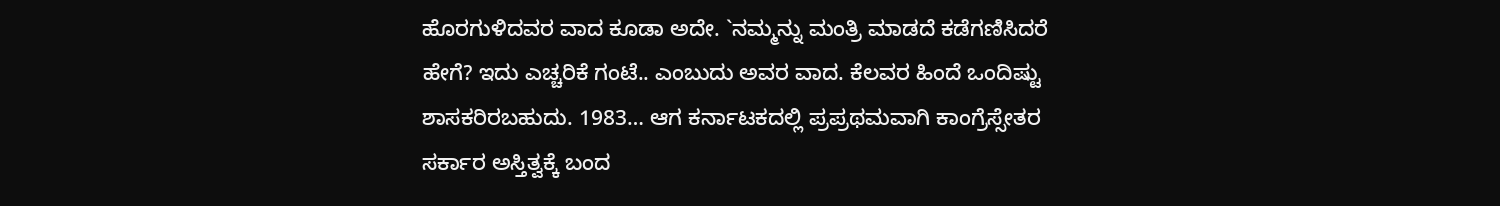ಹೊರಗುಳಿದವರ ವಾದ ಕೂಡಾ ಅದೇ. `ನಮ್ಮನ್ನು ಮಂತ್ರಿ ಮಾಡದೆ ಕಡೆಗಣಿಸಿದರೆ ಹೇಗೆ? ಇದು ಎಚ್ಚರಿಕೆ ಗಂಟೆ.. ಎಂಬುದು ಅವರ ವಾದ. ಕೆಲವರ ಹಿಂದೆ ಒಂದಿಷ್ಟು ಶಾಸಕರಿರಬಹುದು. 1983… ಆಗ ಕರ್ನಾಟಕದಲ್ಲಿ ಪ್ರಪ್ರಥಮವಾಗಿ ಕಾಂಗ್ರೆಸ್ಸೇತರ ಸರ್ಕಾರ ಅಸ್ತಿತ್ವಕ್ಕೆ ಬಂದ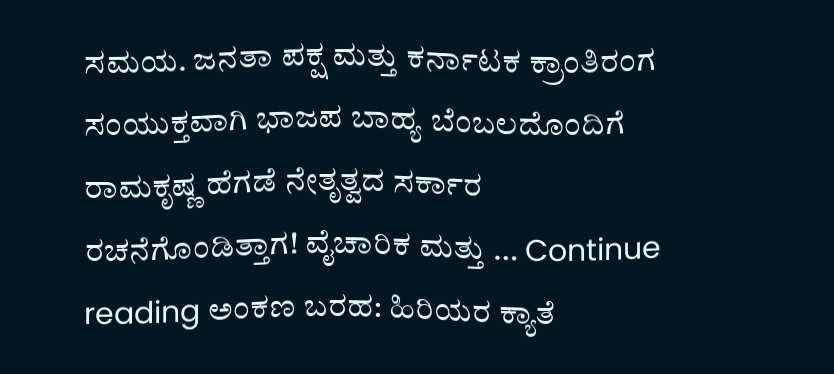ಸಮಯ. ಜನತಾ ಪಕ್ಷ ಮತ್ತು ಕರ್ನಾಟಕ ಕ್ರಾಂತಿರಂಗ ಸಂಯುಕ್ತವಾಗಿ ಭಾಜಪ ಬಾಹ್ಯ ಬೆಂಬಲದೊಂದಿಗೆ ರಾಮಕೃಷ್ಣ ಹೆಗಡೆ ನೇತೃತ್ವದ ಸರ್ಕಾರ ರಚನೆಗೊಂಡಿತ್ತಾಗ! ವೈಚಾರಿಕ ಮತ್ತು … Continue reading ಅಂಕಣ ಬರಹ: ಹಿರಿಯರ ಕ್ಯಾತೆ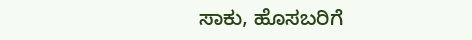ಸಾಕು, ಹೊಸಬರಿಗೆ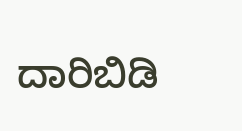ದಾರಿಬಿಡಿ